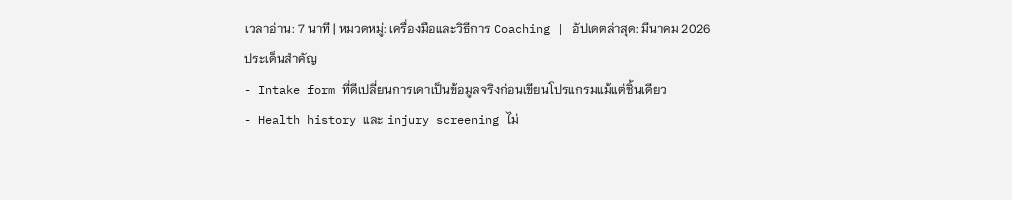เวลาอ่าน: 7 นาที | หมวดหมู่: เครื่องมือและวิธีการ Coaching | อัปเดตล่าสุด: มีนาคม 2026
ประเด็นสำคัญ
- Intake form ที่ดีเปลี่ยนการเดาเป็นข้อมูลจริงก่อนเขียนโปรแกรมแม้แต่ชิ้นเดียว
- Health history และ injury screening ไม่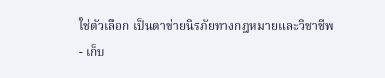ใช่ตัวเลือก เป็นตาข่ายนิรภัยทางกฎหมายและวิชาชีพ
- เก็บ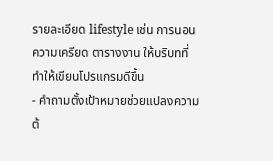รายละเอียด lifestyle เช่น การนอน ความเครียด ตารางงาน ให้บริบทที่ทำให้เขียนโปรแกรมดีขึ้น
- คำถามตั้งเป้าหมายช่วยแปลงความต้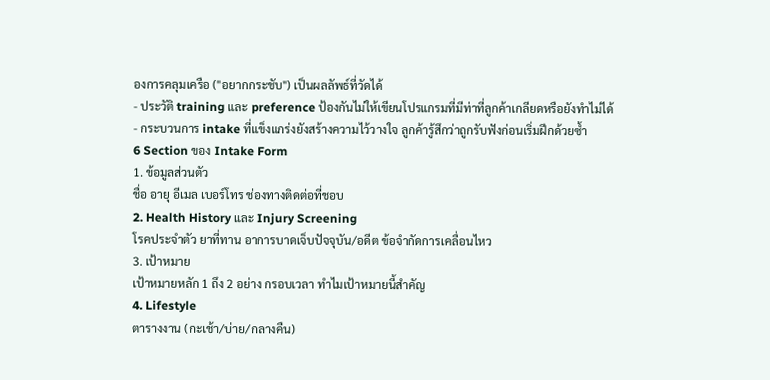องการคลุมเครือ ("อยากกระชับ") เป็นผลลัพธ์ที่วัดได้
- ประวัติ training และ preference ป้องกันไม่ให้เขียนโปรแกรมที่มีท่าที่ลูกค้าเกลียดหรือยังทำไม่ได้
- กระบวนการ intake ที่แข็งแกร่งยังสร้างความไว้วางใจ ลูกค้ารู้สึกว่าถูกรับฟังก่อนเริ่มฝึกด้วยซ้ำ
6 Section ของ Intake Form
1. ข้อมูลส่วนตัว
ชื่อ อายุ อีเมล เบอร์โทร ช่องทางติดต่อที่ชอบ
2. Health History และ Injury Screening
โรคประจำตัว ยาที่ทาน อาการบาดเจ็บปัจจุบัน/อดีต ข้อจำกัดการเคลื่อนไหว
3. เป้าหมาย
เป้าหมายหลัก 1 ถึง 2 อย่าง กรอบเวลา ทำไมเป้าหมายนี้สำคัญ
4. Lifestyle
ตารางงาน (กะเช้า/บ่าย/กลางคืน)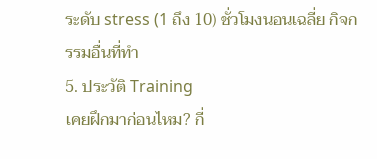ระดับ stress (1 ถึง 10) ชั่วโมงนอนเฉลี่ย กิจกรรมอื่นที่ทำ
5. ประวัติ Training
เคยฝึกมาก่อนไหม? กี่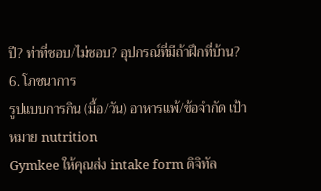ปี? ท่าที่ชอบ/ไม่ชอบ? อุปกรณ์ที่มีถ้าฝึกที่บ้าน?
6. โภชนาการ
รูปแบบการกิน (มื้อ/วัน) อาหารแพ้/ข้อจำกัด เป้าหมาย nutrition
Gymkee ให้คุณส่ง intake form ดิจิทัล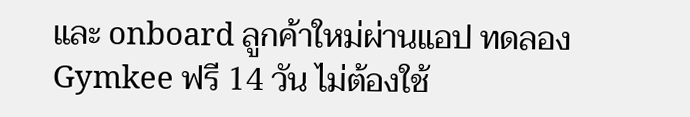และ onboard ลูกค้าใหม่ผ่านแอป ทดลอง Gymkee ฟรี 14 วัน ไม่ต้องใช้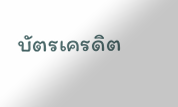บัตรเครดิต